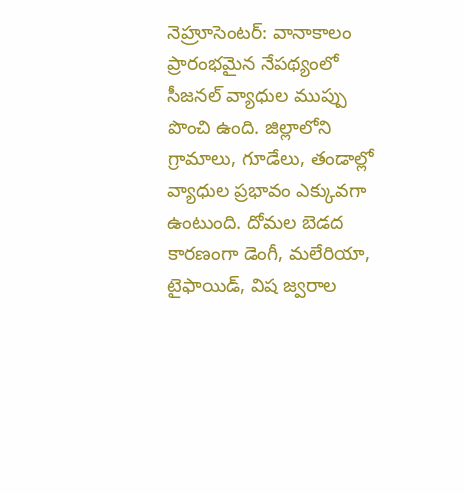నెహ్రూసెంటర్: వానాకాలం ప్రారంభమైన నేపథ్యంలో సీజనల్ వ్యాధుల ముప్పు పొంచి ఉంది. జిల్లాలోని గ్రామాలు, గూడేలు, తండాల్లో వ్యాధుల ప్రభావం ఎక్కువగా ఉంటుంది. దోమల బెడద కారణంగా డెంగీ, మలేరియా, టైఫాయిడ్, విష జ్వరాల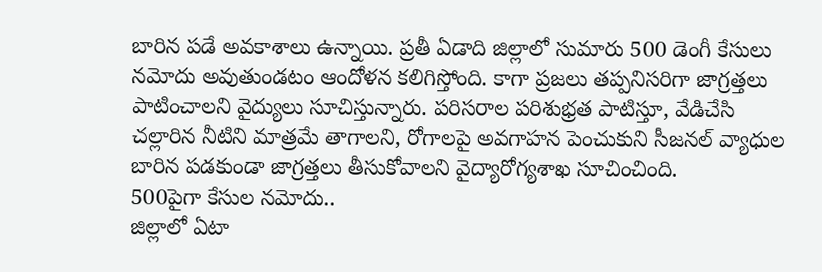బారిన పడే అవకాశాలు ఉన్నాయి. ప్రతీ ఏడాది జిల్లాలో సుమారు 500 డెంగీ కేసులు నమోదు అవుతుండటం ఆందోళన కలిగిస్తోంది. కాగా ప్రజలు తప్పనిసరిగా జాగ్రత్తలు పాటించాలని వైద్యులు సూచిస్తున్నారు. పరిసరాల పరిశుభ్రత పాటిస్తూ, వేడిచేసి చల్లారిన నీటిని మాత్రమే తాగాలని, రోగాలపై అవగాహన పెంచుకుని సీజనల్ వ్యాధుల బారిన పడకుండా జాగ్రత్తలు తీసుకోవాలని వైద్యారోగ్యశాఖ సూచించింది.
500పైగా కేసుల నమోదు..
జిల్లాలో ఏటా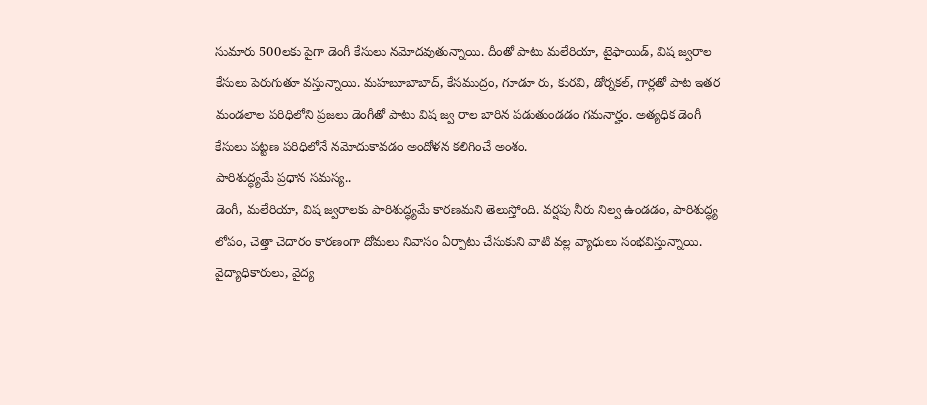సుమారు 500లకు పైగా డెంగీ కేసులు నమోదవుతున్నాయి. దీంతో పాటు మలేరియా, టైఫాయిడ్, విష జ్వరాల కేసులు పెరుగుతూ వస్తున్నాయి. మహబూబాబాద్, కేసముద్రం, గూడూ రు, కురవి, డోర్నకల్, గార్లతో పాట ఇతర మండలాల పరిధిలోని ప్రజలు డెంగీతో పాటు విష జ్వ రాల బారిన పడుతుండడం గమనార్హం. అత్యధిక డెంగీ కేసులు పట్టణ పరిధిలోనే నమోదుకావడం అందోళన కలిగించే అంశం.
పారిశుద్ధ్యమే ప్రధాన సమస్య..
డెంగీ, మలేరియా, విష జ్వరాలకు పారిశుద్ధ్యమే కారణమని తెలుస్తోంది. వర్షపు నీరు నిల్వ ఉండడం, పారిశుద్ధ్య లోపం, చెత్తా చెదారం కారణంగా దోమలు నివాసం ఏర్పాటు చేసుకుని వాటి వల్ల వ్యాధులు సంభవిస్తున్నాయి. వైద్యాధికారులు, వైద్య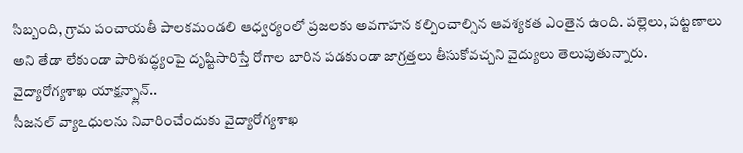సిబ్బంది, గ్రామ పంచాయతీ పాలకమండలి ఆధ్వర్యంలో ప్రజలకు అవగాహన కల్పించాల్సిన ఆవశ్యకత ఎంతైన ఉంది. పల్లెలు, పట్టణాలు అని తేడా లేకుండా పారిశుద్ధ్యంపై దృష్టిసారిస్తే రోగాల బారిన పడకుండా జాగ్రత్తలు తీసుకోవచ్చని వైద్యులు తెలుపుతున్నారు.
వైద్యారోగ్యశాఖ యాక్షన్ప్లాన్..
సీజనల్ వ్యాఽధులను నివారించేందుకు వైద్యారోగ్యశాఖ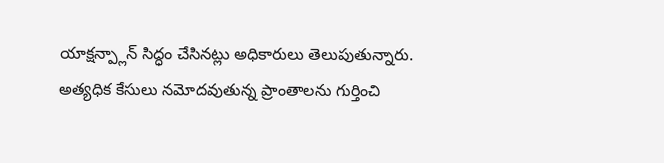యాక్షన్ప్లాన్ సిద్ధం చేసినట్లు అధికారులు తెలుపుతున్నారు. అత్యధిక కేసులు నమోదవుతున్న ప్రాంతాలను గుర్తించి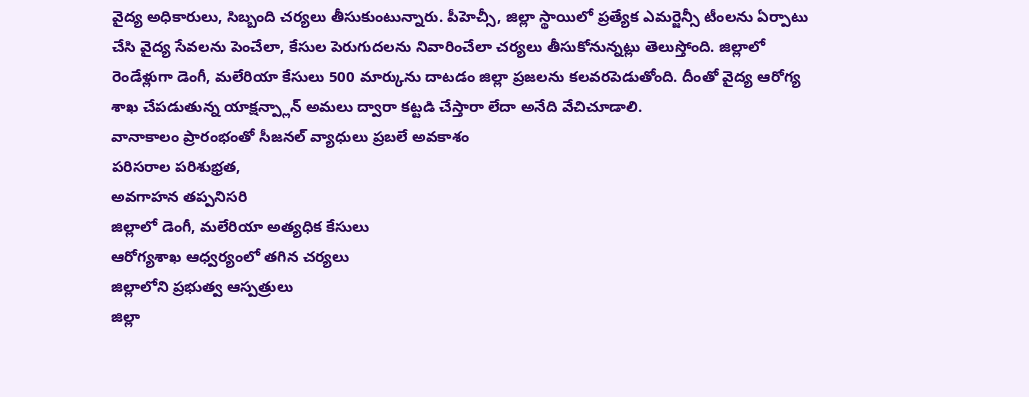వైద్య అధికారులు, సిబ్బంది చర్యలు తీసుకుంటున్నారు. పీహెచ్సీ, జిల్లా స్థాయిలో ప్రత్యేక ఎమర్జెన్సీ టీంలను ఏర్పాటు చేసి వైద్య సేవలను పెంచేలా, కేసుల పెరుగుదలను నివారించేలా చర్యలు తీసుకోనున్నట్లు తెలుస్తోంది. జిల్లాలో రెండేళ్లుగా డెంగీ, మలేరియా కేసులు 500 మార్కును దాటడం జిల్లా ప్రజలను కలవరపెడుతోంది. దీంతో వైద్య ఆరోగ్య శాఖ చేపడుతున్న యాక్షన్ప్లాన్ అమలు ద్వారా కట్టడి చేస్తారా లేదా అనేది వేచిచూడాలి.
వానాకాలం ప్రారంభంతో సీజనల్ వ్యాధులు ప్రబలే అవకాశం
పరిసరాల పరిశుభ్రత,
అవగాహన తప్పనిసరి
జిల్లాలో డెంగీ, మలేరియా అత్యధిక కేసులు
ఆరోగ్యశాఖ ఆధ్వర్యంలో తగిన చర్యలు
జిల్లాలోని ప్రభుత్వ ఆస్పత్రులు
జిల్లా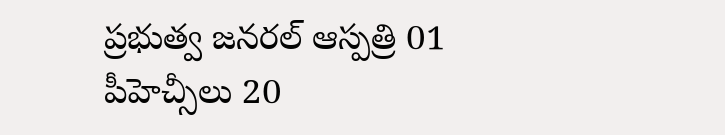ప్రభుత్వ జనరల్ ఆస్పత్రి 01
పీహెచ్సీలు 20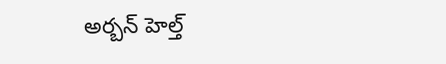అర్బన్ హెల్త్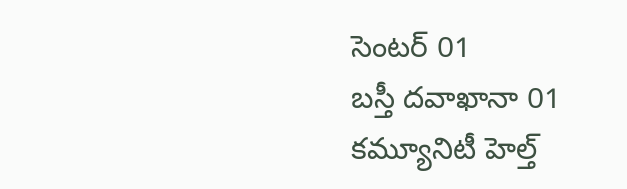సెంటర్ 01
బస్తీ దవాఖానా 01
కమ్యూనిటీ హెల్త్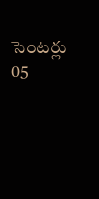సెంటర్లు 05